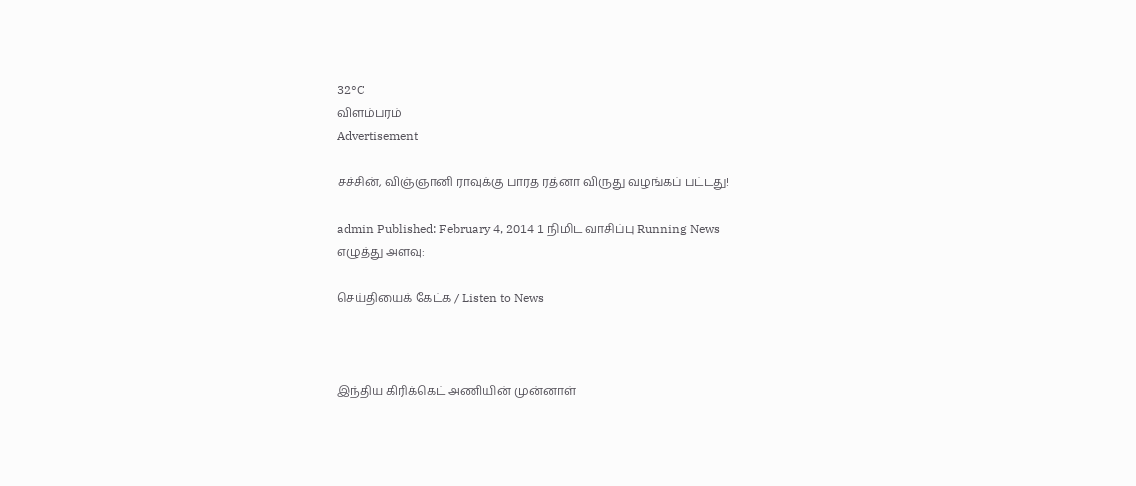32°C
விளம்பரம்
Advertisement

சச்சின், விஞ்ஞானி ராவுக்கு பாரத ரத்னா விருது வழங்கப் பட்டது!

admin Published: February 4, 2014 1 நிமிட வாசிப்பு Running News
எழுத்து அளவு:

செய்தியைக் கேட்க / Listen to News



இந்திய கிரிக்கெட் அணியின் முன்னாள்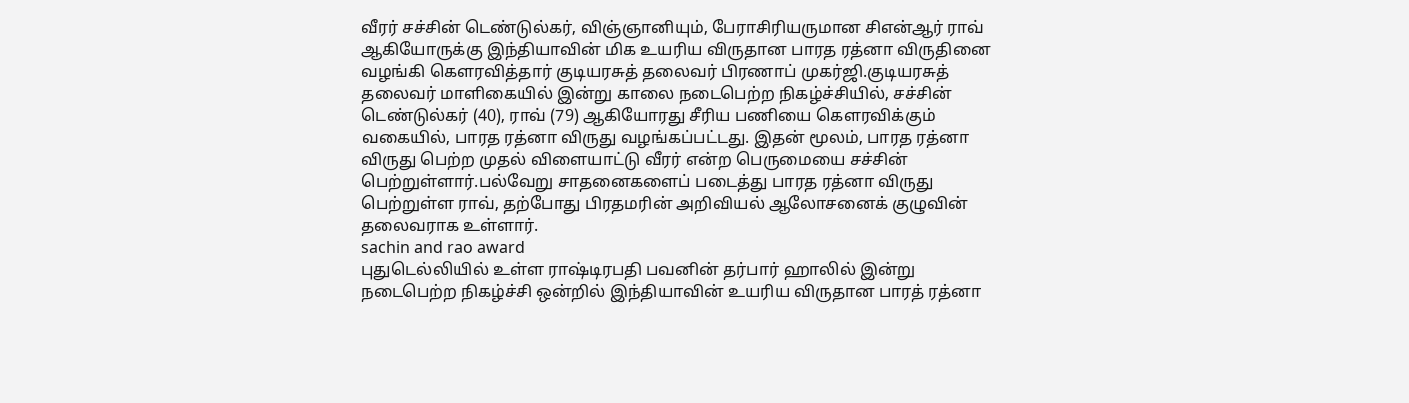வீரர் சச்சின் டெண்டுல்கர், விஞ்ஞானியும், பேராசிரியருமான சிஎன்ஆர் ராவ் ஆகியோருக்கு இந்தியாவின் மிக உயரிய விருதான பாரத ரத்னா விருதினை வழங்கி கௌரவித்தார் குடியரசுத் தலைவர் பிரணாப் முகர்ஜி.குடியரசுத் தலைவர் மாளிகையில் இன்று காலை நடைபெற்ற நிகழ்ச்சியில், சச்சின் டெண்டுல்கர் (40), ராவ் (79) ஆகியோரது சீரிய பணியை கௌரவிக்கும் வகையில், பாரத ரத்னா விருது வழங்கப்பட்டது. இதன் மூலம், பாரத ரத்னா விருது பெற்ற முதல் விளையாட்டு வீரர் என்ற பெருமையை சச்சின் பெற்றுள்ளார்.பல்வேறு சாதனைகளைப் படைத்து பாரத ரத்னா விருது பெற்றுள்ள ராவ், தற்போது பிரதமரின் அறிவியல் ஆலோசனைக் குழுவின் தலைவராக உள்ளார்.
sachin and rao award
புதுடெல்லியில் உள்ள ராஷ்டிரபதி பவனின் தர்பார் ஹாலில் இன்று நடைபெற்ற நிகழ்ச்சி ஒன்றில் இந்தியாவின் உயரிய விருதான பாரத் ரத்னா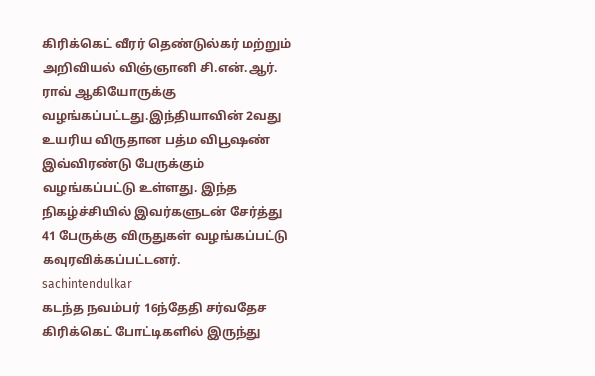கிரிக்கெட் வீரர் தெண்டுல்கர் மற்றும் அறிவியல் விஞ்ஞானி சி.என்.ஆர். ராவ் ஆகியோருக்கு வழங்கப்பட்டது.இந்தியாவின் 2வது உயரிய விருதான பத்ம விபூஷண் இவ்விரண்டு பேருக்கும் வழங்கப்பட்டு உள்ளது. இந்த நிகழ்ச்சியில் இவர்களுடன் சேர்த்து 41 பேருக்கு விருதுகள் வழங்கப்பட்டு கவுரவிக்கப்பட்டனர்.
sachintendulkar
கடந்த நவம்பர் 16ந்தேதி சர்வதேச கிரிக்கெட் போட்டிகளில் இருந்து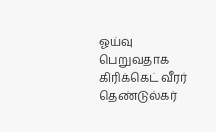ஓய்வு பெறுவதாக கிரிக்கெட் வீரர் தெண்டுல்கர்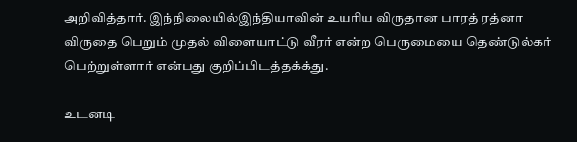அறிவித்தார். இந்நிலையில்இந்தியாவின் உயரிய விருதான பாரத் ரத்னா விருதை பெறும் முதல் விளையாட்டு வீரர் என்ற பெருமையை தெண்டுல்கர் பெற்றுள்ளார் என்பது குறிப்பிடத்தக்க்து.

உடனடி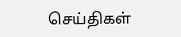செய்திகள்